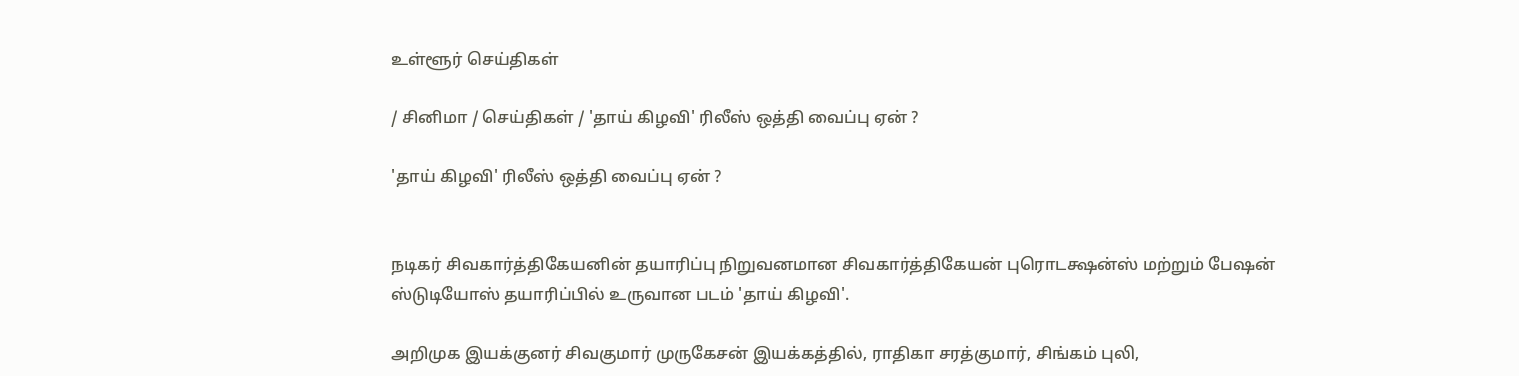உள்ளூர் செய்திகள்

/ சினிமா / செய்திகள் / 'தாய் கிழவி' ரிலீஸ் ஒத்தி வைப்பு ஏன் ?

'தாய் கிழவி' ரிலீஸ் ஒத்தி வைப்பு ஏன் ?


நடிகர் சிவகார்த்திகேயனின் தயாரிப்பு நிறுவனமான சிவகார்த்திகேயன் புரொடக்ஷன்ஸ் மற்றும் பேஷன் ஸ்டுடியோஸ் தயாரிப்பில் உருவான படம் 'தாய் கிழவி'.

அறிமுக இயக்குனர் சிவகுமார் முருகேசன் இயக்கத்தில், ராதிகா சரத்குமார், சிங்கம் புலி,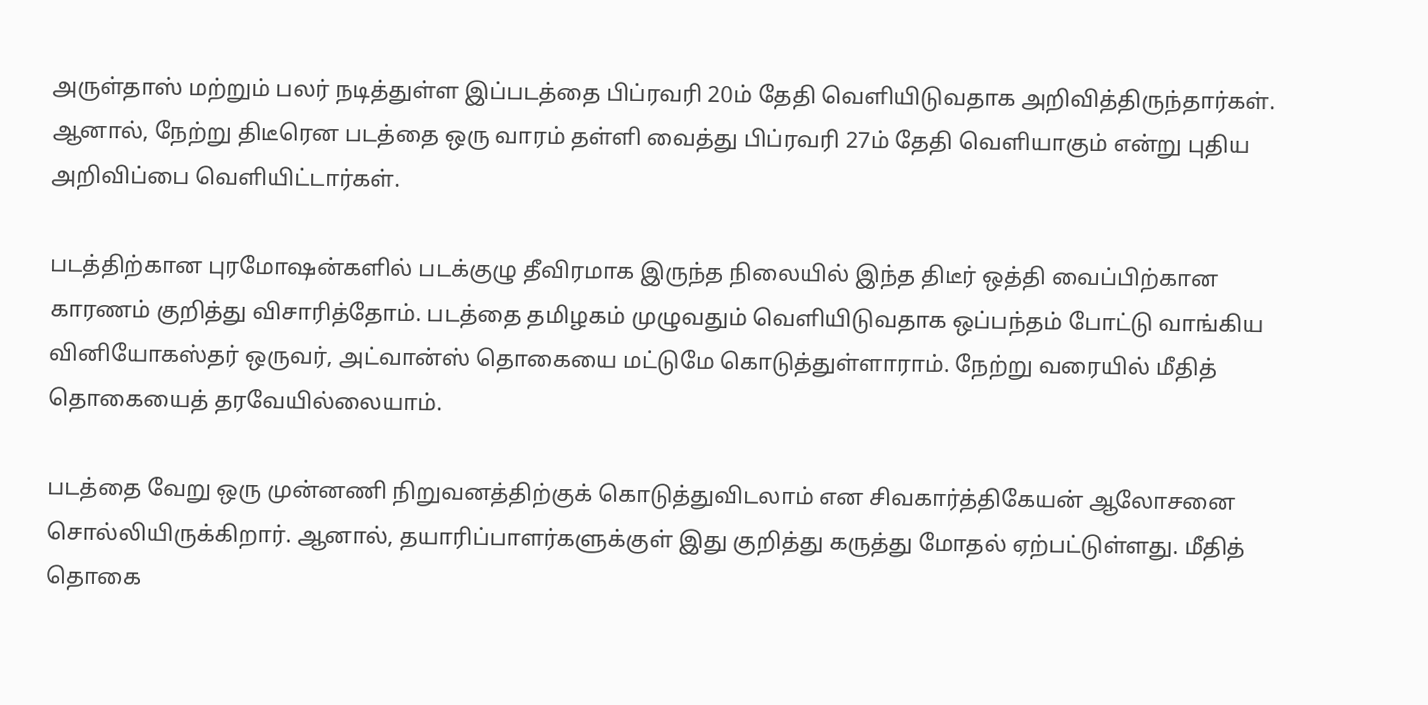அருள்தாஸ் மற்றும் பலர் நடித்துள்ள இப்படத்தை பிப்ரவரி 20ம் தேதி வெளியிடுவதாக அறிவித்திருந்தார்கள். ஆனால், நேற்று திடீரென படத்தை ஒரு வாரம் தள்ளி வைத்து பிப்ரவரி 27ம் தேதி வெளியாகும் என்று புதிய அறிவிப்பை வெளியிட்டார்கள்.

படத்திற்கான புரமோஷன்களில் படக்குழு தீவிரமாக இருந்த நிலையில் இந்த திடீர் ஒத்தி வைப்பிற்கான காரணம் குறித்து விசாரித்தோம். படத்தை தமிழகம் முழுவதும் வெளியிடுவதாக ஒப்பந்தம் போட்டு வாங்கிய வினியோகஸ்தர் ஒருவர், அட்வான்ஸ் தொகையை மட்டுமே கொடுத்துள்ளாராம். நேற்று வரையில் மீதித் தொகையைத் தரவேயில்லையாம்.

படத்தை வேறு ஒரு முன்னணி நிறுவனத்திற்குக் கொடுத்துவிடலாம் என சிவகார்த்திகேயன் ஆலோசனை சொல்லியிருக்கிறார். ஆனால், தயாரிப்பாளர்களுக்குள் இது குறித்து கருத்து மோதல் ஏற்பட்டுள்ளது. மீதித் தொகை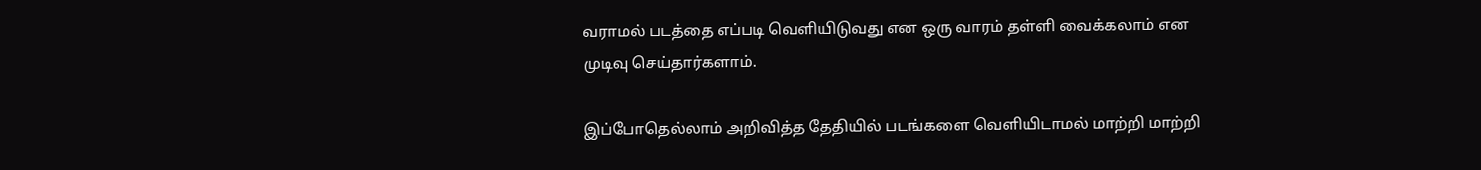வராமல் படத்தை எப்படி வெளியிடுவது என ஒரு வாரம் தள்ளி வைக்கலாம் என முடிவு செய்தார்களாம்.

இப்போதெல்லாம் அறிவித்த தேதியில் படங்களை வெளியிடாமல் மாற்றி மாற்றி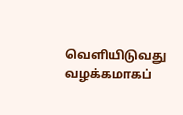வெளியிடுவது வழக்கமாகப்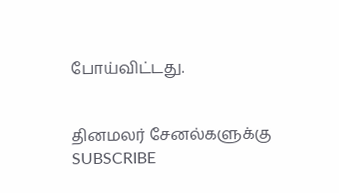போய்விட்டது.


தினமலர் சேனல்களுக்கு SUBSCRIBE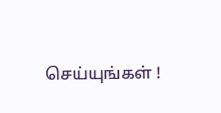செய்யுங்கள் !